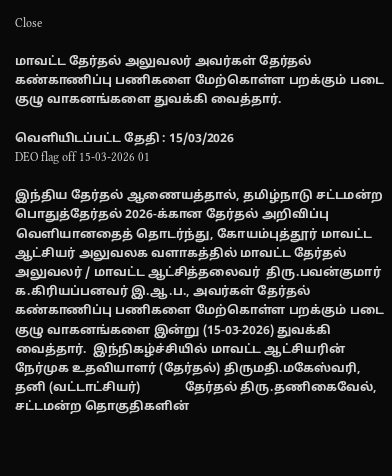Close

மாவட்ட தேர்தல் அலுவலர் அவர்கள் தேர்தல் கண்காணிப்பு பணிகளை மேற்கொள்ள பறக்கும் படை குழு வாகனங்களை துவக்கி வைத்தார்.

வெளியிடப்பட்ட தேதி : 15/03/2026
DEO flag off 15-03-2026 01

இந்திய தேர்தல் ஆணையத்தால், தமிழ்நாடு சட்டமன்ற பொதுத்தேர்தல் 2026-க்கான தேர்தல் அறிவிப்பு வெளியானதைத் தொடர்ந்து, கோயம்புத்தூர் மாவட்ட ஆட்சியர் அலுவலக வளாகத்தில் மாவட்ட தேர்தல் அலுவலர் / மாவட்ட ஆட்சித்தலைவர்  திரு.பவன்குமார் க.கிரியப்பனவர் இ.ஆ.ப., அவர்கள் தேர்தல் கண்காணிப்பு பணிகளை மேற்கொள்ள பறக்கும் படை குழு வாகனங்களை இன்று (15-03-2026) துவக்கி வைத்தார்.  இந்நிகழ்ச்சியில் மாவட்ட ஆட்சியரின் நேர்முக உதவியாளர் (தேர்தல்) திருமதி.மகேஸ்வரி, தனி (வட்டாட்சியர்)              தேர்தல் திரு.தணிகைவேல், சட்டமன்ற தொகுதிகளின்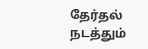தேர்தல் நடத்தும்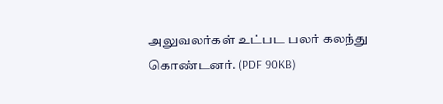அலுவலர்கள் உட்பட பலர் கலந்து கொண்டனர். (PDF 90KB)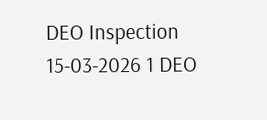DEO Inspection 15-03-2026 1 DEO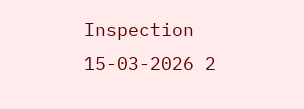Inspection 15-03-2026 2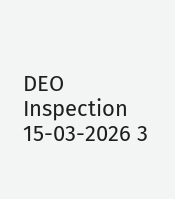DEO Inspection 15-03-2026 3